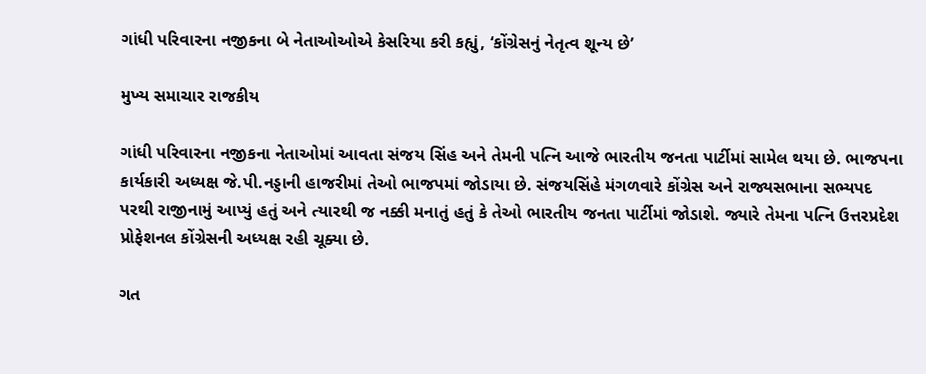ગાંધી પરિવારના નજીકના બે નેતાઓઓએ કેસરિયા કરી કહ્યું, ‘કોંગ્રેસનું નેતૃત્વ શૂન્ય છે’

મુખ્ય સમાચાર રાજકીય

ગાંધી પરિવારના નજીકના નેતાઓમાં આવતા સંજય સિંહ અને તેમની પત્નિ આજે ભારતીય જનતા પાર્ટીમાં સામેલ થયા છે. ભાજપના કાર્યકારી અધ્યક્ષ જે.પી.નડ્ડાની હાજરીમાં તેઓ ભાજપમાં જોડાયા છે. સંજયસિંહે મંગળવારે કોંગ્રેસ અને રાજ્યસભાના સભ્યપદ પરથી રાજીનામું આપ્યું હતું અને ત્યારથી જ નક્કી મનાતું હતું કે તેઓ ભારતીય જનતા પાર્ટીમાં જોડાશે. જ્યારે તેમના પત્નિ ઉત્તરપ્રદેશ પ્રોફેશનલ કોંગ્રેસની અધ્યક્ષ રહી ચૂક્યા છે.

ગત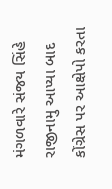મંગળવારે સંજય સિંહે રાજીનામુ આપ્યા બાદ કોંગ્રેસ પર આક્ષેપો કરતા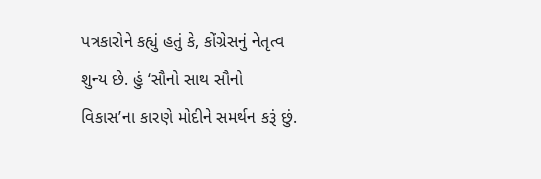પત્રકારોને કહ્યું હતું કે, કોંગ્રેસનું નેતૃત્વ શુન્ય છે. હું ‘સૌનો સાથ સૌનો વિકાસ’ના કારણે મોદીને સમર્થન કરૂં છું.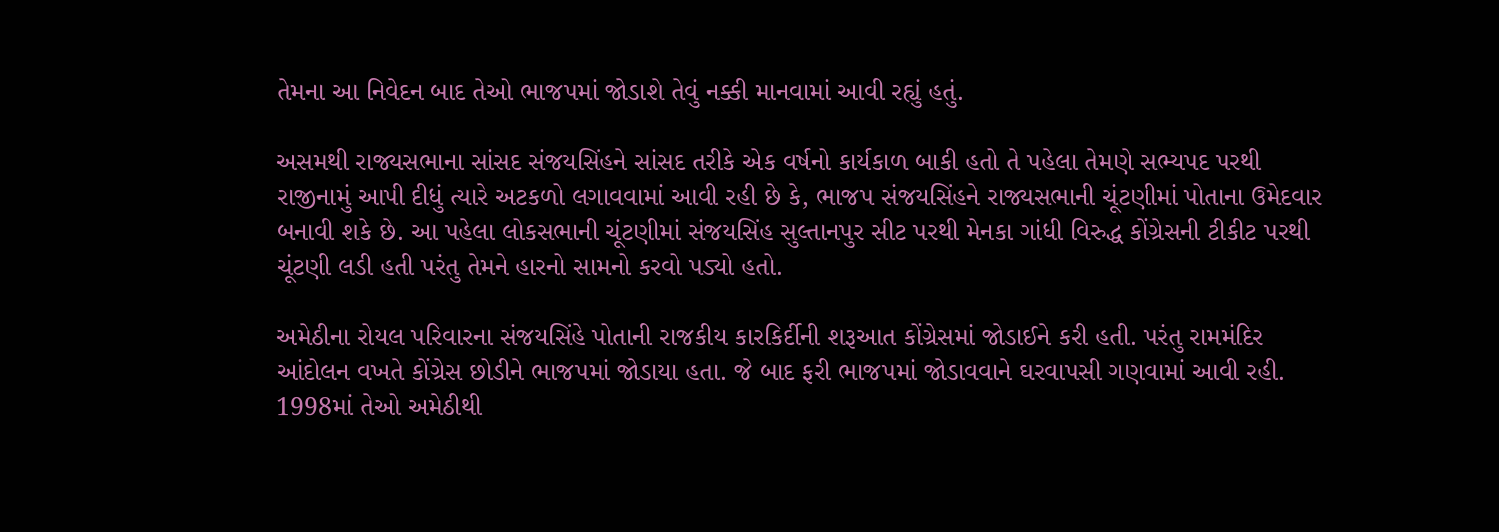તેમના આ નિવેદન બાદ તેઓ ભાજપમાં જોડાશે તેવું નક્કી માનવામાં આવી રહ્યું હતું.

અસમથી રાજ્યસભાના સાંસદ સંજયસિંહને સાંસદ તરીકે એક વર્ષનો કાર્યકાળ બાકી હતો તે પહેલા તેમણે સભ્યપદ પરથી રાજીનામું આપી દીધું ત્યારે અટકળો લગાવવામાં આવી રહી છે કે, ભાજપ સંજયસિંહને રાજ્યસભાની ચૂંટણીમાં પોતાના ઉમેદવાર બનાવી શકે છે. આ પહેલા લોકસભાની ચૂંટણીમાં સંજયસિંહ સુલ્તાનપુર સીટ પરથી મેનકા ગાંધી વિરુદ્ધ કોંગ્રેસની ટીકીટ પરથી ચૂંટણી લડી હતી પરંતુ તેમને હારનો સામનો કરવો પડ્યો હતો.

અમેઠીના રોયલ પરિવારના સંજયસિંહે પોતાની રાજકીય કારકિર્દીની શરૂઆત કોંગ્રેસમાં જોડાઈને કરી હતી. પરંતુ રામમંદિર આંદોલન વખતે કોંગ્રેસ છોડીને ભાજપમાં જોડાયા હતા. જે બાદ ફરી ભાજપમાં જોડાવવાને ઘરવાપસી ગણવામાં આવી રહી. 1998માં તેઓ અમેઠીથી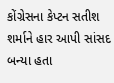કોંગ્રેસના કેપ્ટન સતીશ શર્માને હાર આપી સાંસદ બન્યા હતા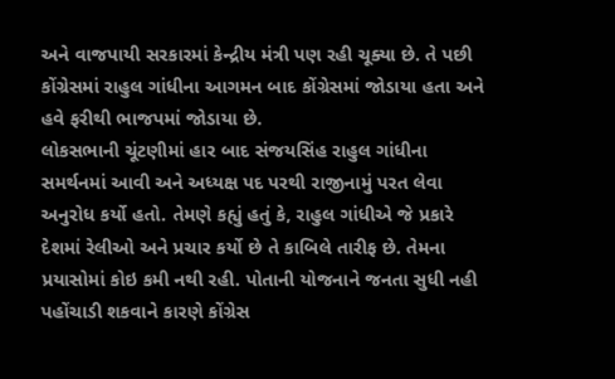અને વાજપાયી સરકારમાં કેન્દ્રીય મંત્રી પણ રહી ચૂક્યા છે. તે પછી કોંગ્રેસમાં રાહુલ ગાંધીના આગમન બાદ કોંગ્રેસમાં જોડાયા હતા અને હવે ફરીથી ભાજપમાં જોડાયા છે.
લોકસભાની ચૂંટણીમાં હાર બાદ સંજયસિંહ રાહુલ ગાંધીના સમર્થનમાં આવી અને અધ્યક્ષ પદ પરથી રાજીનામું પરત લેવા અનુરોધ કર્યો હતો. તેમણે કહ્યું હતું કે, રાહુલ ગાંધીએ જે પ્રકારે દેશમાં રેલીઓ અને પ્રચાર કર્યો છે તે કાબિલે તારીફ છે. તેમના પ્રયાસોમાં કોઇ કમી નથી રહી. પોતાની યોજનાને જનતા સુધી નહી પહોંચાડી શકવાને કારણે કોંગ્રેસ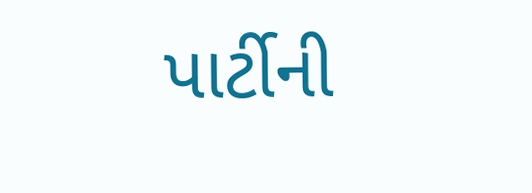પાર્ટીની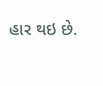હાર થઇ છે.